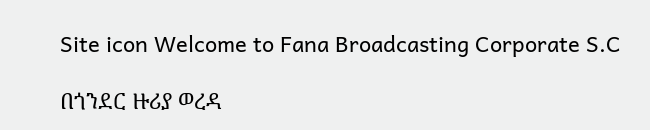Site icon Welcome to Fana Broadcasting Corporate S.C

በጎንደር ዙሪያ ወረዳ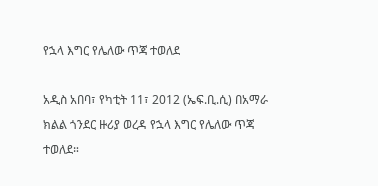የኋላ እግር የሌለው ጥጃ ተወለደ

አዲስ አበባ፣ የካቲት 11፣ 2012 (ኤፍ.ቢ.ሲ) በአማራ ክልል ጎንደር ዙሪያ ወረዳ የኋላ እግር የሌለው ጥጃ ተወለደ።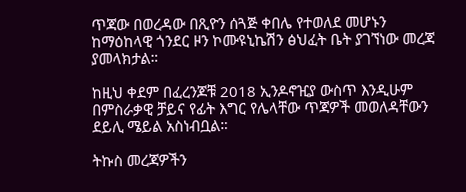ጥጃው በወረዳው በጺዮን ሰጓጅ ቀበሌ የተወለደ መሆኑን ከማዕከላዊ ጎንደር ዞን ኮሙዩኒኬሽን ፅህፈት ቤት ያገኘነው መረጃ ያመላክታል።

ከዚህ ቀደም በፈረንጆቹ 2018 ኢንዶኖዢያ ውስጥ እንዲሁም በምስራቃዊ ቻይና የፊት እግር የሌላቸው ጥጃዎች መወለዳቸውን ደይሊ ሜይል አስነብቧል።

ትኩስ መረጃዎችን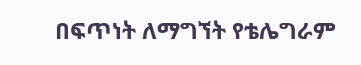በፍጥነት ለማግኘት የቴሌግራም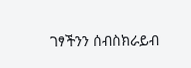ገፃችንን ሰብስክራይብ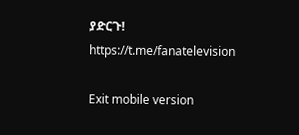ያድርጉ!
https://t.me/fanatelevision

Exit mobile version